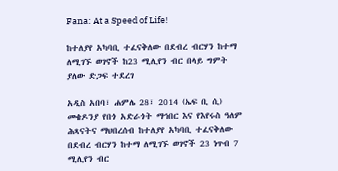Fana: At a Speed of Life!

ከተለያየ አካባቢ ተፈናቅለው በደብረ ብርሃን ከተማ ለሚገኙ ወገኖች ከ23 ሚሊየን ብር በላይ ግምት ያለው ድጋፍ ተደረገ

አዲስ አበባ፣ ሐምሌ 28፣ 2014 (ኤፍ ቢ ሲ) መቄዶንያ የበጎ አድራጎት ማኅበር እና የእየሩስ ዓለም ሕጻናትና ማህበረሰብ ከተለያየ አካባቢ ተፈናቅለው በደብረ ብርሃን ከተማ ለሚገኙ ወገኖች 23 ነጥብ 7 ሚሊየን ብር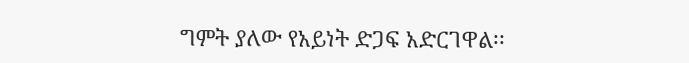ግምት ያለው የአይነት ድጋፍ አድርገዋል፡፡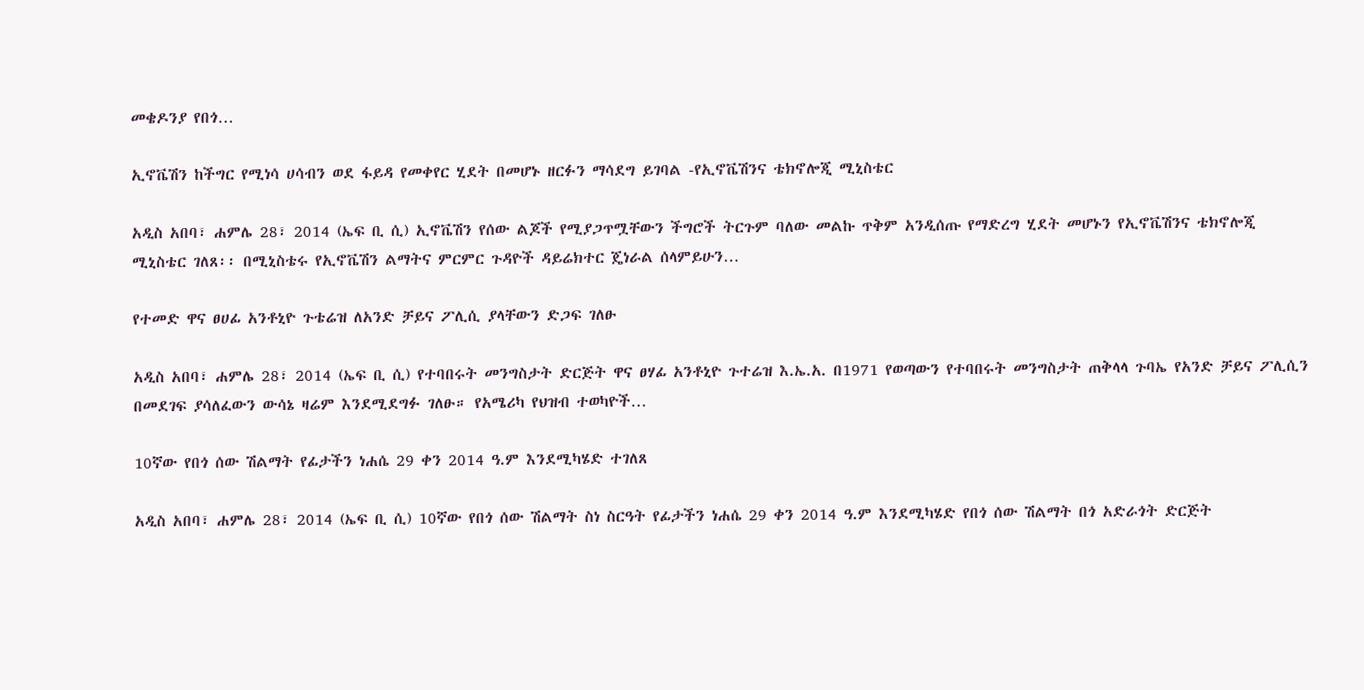መቄዶንያ የበጎ…

ኢኖቬሽን ከችግር የሚነሳ ሀሳብን ወደ ፋይዳ የመቀየር ሂደት በመሆኑ ዘርፉን ማሳደግ ይገባል -የኢኖቬሽንና ቴክኖሎጂ ሚኒስቴር

አዲስ አበባ፣ ሐምሌ 28፣ 2014 (ኤፍ ቢ ሲ) ኢኖቬሽን የሰው ልጆች የሚያጋጥሟቸውን ችግሮች ትርጉም ባለው መልኩ ጥቅም አንዲሰጡ የማድረግ ሂደት መሆኑን የኢኖቬሽንና ቴክኖሎጂ ሚኒስቴር ገለጸ፡፡ በሚኒስቴሩ የኢኖቬሽን ልማትና ምርምር ጉዳዮች ዳይሬክተር ጄነራል ሰላምይሁን…

የተመድ ዋና ፀሀፊ አንቶኒዮ ጉቴሬዝ ለአንድ ቻይና ፖሊሲ ያላቸውን ድጋፍ ገለፁ

አዲስ አበባ፣ ሐምሌ 28፣ 2014 (ኤፍ ቢ ሲ) የተባበሩት መንግስታት ድርጅት ዋና ፀሃፊ አንቶኒዮ ጉተሬዝ እ.ኤ.አ. በ1971 የወጣውን የተባበሩት መንግስታት ጠቅላላ ጉባኤ የአንድ ቻይና ፖሊሲን በመደገፍ ያሳለፈውን ውሳኔ ዛሬም እንደሚደግፉ ገለፁ። የአሜሪካ የህዝብ ተወካዮች…

10ኛው የበጎ ሰው ሽልማት የፊታችን ነሐሴ 29 ቀን 2014 ዓ.ም እንደሚካሄድ ተገለጸ

አዲስ አበባ፣ ሐምሌ 28፣ 2014 (ኤፍ ቢ ሲ) 10ኛው የበጎ ሰው ሽልማት ስነ ስርዓት የፊታችን ነሐሴ 29 ቀን 2014 ዓ.ም እንደሚካሄድ የበጎ ሰው ሽልማት በጎ አድራጎት ድርጅት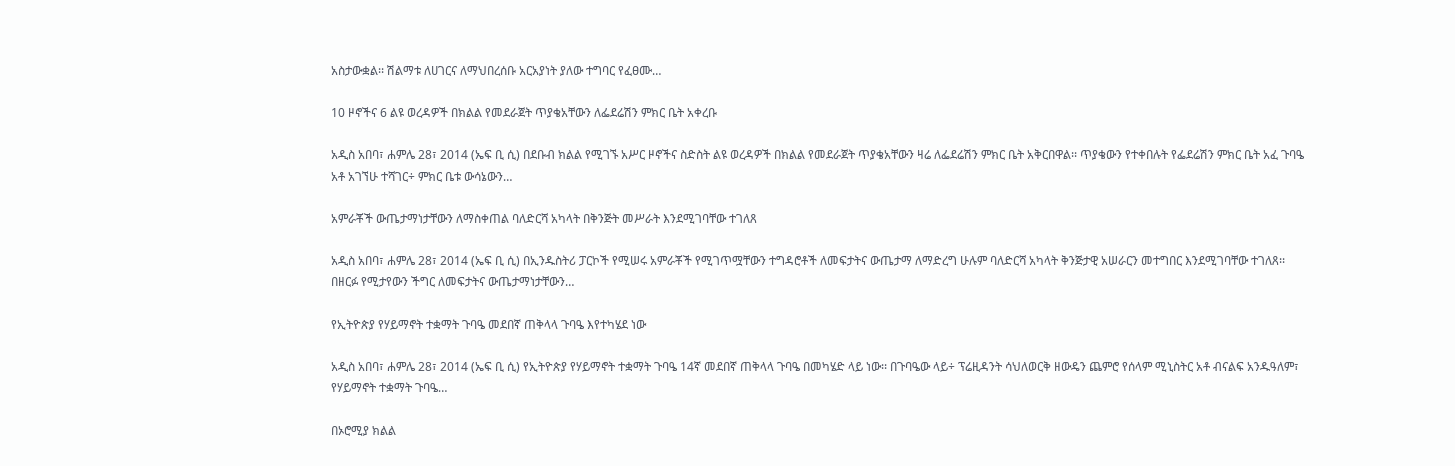አስታውቋል፡፡ ሽልማቱ ለሀገርና ለማህበረሰቡ አርአያነት ያለው ተግባር የፈፀሙ…

10 ዞኖችና 6 ልዩ ወረዳዎች በክልል የመደራጀት ጥያቄአቸውን ለፌደሬሽን ምክር ቤት አቀረቡ

አዲስ አበባ፣ ሐምሌ 28፣ 2014 (ኤፍ ቢ ሲ) በደቡብ ክልል የሚገኙ አሥር ዞኖችና ስድስት ልዩ ወረዳዎች በክልል የመደራጀት ጥያቄአቸውን ዛሬ ለፌደሬሽን ምክር ቤት አቅርበዋል፡፡ ጥያቄውን የተቀበሉት የፌደሬሽን ምክር ቤት አፈ ጉባዔ አቶ አገኘሁ ተሻገር÷ ምክር ቤቱ ውሳኔውን…

አምራቾች ውጤታማነታቸውን ለማስቀጠል ባለድርሻ አካላት በቅንጅት መሥራት እንደሚገባቸው ተገለጸ

አዲስ አበባ፣ ሐምሌ 28፣ 2014 (ኤፍ ቢ ሲ) በኢንዱስትሪ ፓርኮች የሚሠሩ አምራቾች የሚገጥሟቸውን ተግዳሮቶች ለመፍታትና ውጤታማ ለማድረግ ሁሉም ባለድርሻ አካላት ቅንጅታዊ አሠራርን መተግበር እንደሚገባቸው ተገለጸ፡፡ በዘርፉ የሚታየውን ችግር ለመፍታትና ውጤታማነታቸውን…

የኢትዮጵያ የሃይማኖት ተቋማት ጉባዔ መደበኛ ጠቅላላ ጉባዔ እየተካሄደ ነው

አዲስ አበባ፣ ሐምሌ 28፣ 2014 (ኤፍ ቢ ሲ) የኢትዮጵያ የሃይማኖት ተቋማት ጉባዔ 14ኛ መደበኛ ጠቅላላ ጉባዔ በመካሄድ ላይ ነው፡፡ በጉባዔው ላይ÷ ፕሬዚዳንት ሳህለወርቅ ዘውዴን ጨምሮ የሰላም ሚኒስትር አቶ ብናልፍ አንዱዓለም፣ የሃይማኖት ተቋማት ጉባዔ…

በኦሮሚያ ክልል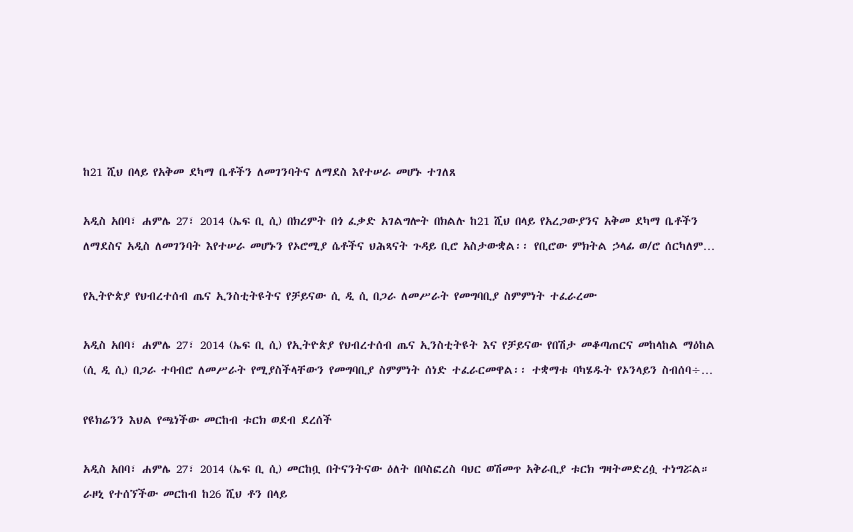ከ21 ሺህ በላይ የአቅመ ደካማ ቤቶችን ለመገንባትና ለማደስ እየተሠራ መሆኑ ተገለጸ

አዲስ አበባ፣ ሐምሌ 27፣ 2014 (ኤፍ ቢ ሲ) በክረምት በጎ ፈቃድ አገልግሎት በክልሉ ከ21 ሺህ በላይ የአረጋውያንና አቅመ ደካማ ቤቶችን ለማደስና አዲስ ለመገንባት እየተሠራ መሆኑን የኦሮሚያ ሴቶችና ህሕጻናት ጉዳይ ቢሮ አስታውቋል፡፡ የቢሮው ምክትል ኃላፊ ወ/ሮ ሰርካለም…

የኢትዮጵያ የህብረተሰብ ጤና ኢንስቲትዩትና የቻይናው ሲ ዲ ሲ በጋራ ለመሥራት የመግባቢያ ስምምነት ተፈራረሙ

አዲስ አበባ፣ ሐምሌ 27፣ 2014 (ኤፍ ቢ ሲ) የኢትዮጵያ የህብረተሰብ ጤና ኢንስቲትዩት እና የቻይናው የበሽታ መቆጣጠርና መከላከል ማዕከል (ሲ ዲ ሲ) በጋራ ተባብሮ ለመሥራት የሚያስችላቸውን የመግባቢያ ስምምነት ሰነድ ተፈራርመዋል፡፡ ተቋማቱ ባካሄዱት የኦንላይን ስብሰባ÷…

የዩክሬንን እህል የጫነችው መርከብ ቱርክ ወደብ ደረሰች

አዲስ አበባ፣ ሐምሌ 27፣ 2014 (ኤፍ ቢ ሲ) መርከቧ በትናንትናው ዕለት በቦስፎረስ ባህር ወሽመጥ አቅራቢያ ቱርክ ግዛትመድረሷ ተነግሯል። ራዞኒ የተሰኘችው መርከብ ከ26 ሺህ ቶን በላይ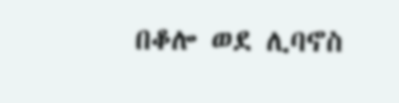በቆሎ ወደ ሊባኖስ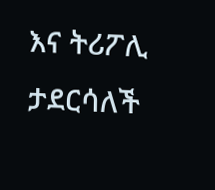እና ትሪፖሊ ታደርሳለች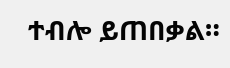ተብሎ ይጠበቃል።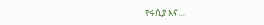የሩሲያ እና…